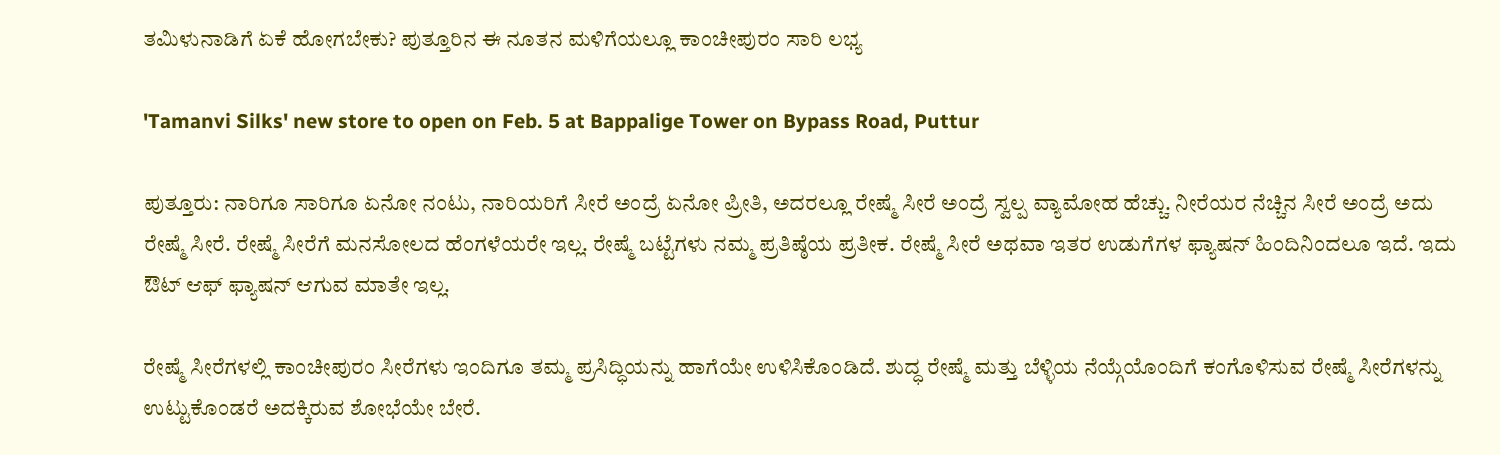ತಮಿಳುನಾಡಿಗೆ ಏಕೆ ಹೋಗಬೇಕು? ಪುತ್ತೂರಿನ ಈ ನೂತನ ಮಳಿಗೆಯಲ್ಲೂ ಕಾಂಚೀಪುರಂ ಸಾರಿ ಲಭ್ಯ

'Tamanvi Silks' new store to open on Feb. 5 at Bappalige Tower on Bypass Road, Puttur

ಪುತ್ತೂರು: ನಾರಿಗೂ ಸಾರಿಗೂ ಏನೋ ನಂಟು, ನಾರಿಯರಿಗೆ ಸೀರೆ ಅಂದ್ರೆ ಏನೋ ಪ್ರೀತಿ, ಅದರಲ್ಲೂ ರೇಷ್ಮೆ ಸೀರೆ ಅಂದ್ರೆ ಸ್ವಲ್ಪ ವ್ಯಾಮೋಹ ಹೆಚ್ಚು. ನೀರೆಯರ ನೆಚ್ಚಿನ ಸೀರೆ ಅಂದ್ರೆ ಅದು ರೇಷ್ಮೆ ಸೀರೆ. ರೇಷ್ಮೆ ಸೀರೆಗೆ ಮನಸೋಲದ ಹೆಂಗಳೆಯರೇ ಇಲ್ಲ. ರೇಷ್ಮೆ ಬಟ್ಟೆಗಳು ನಮ್ಮ ಪ್ರತಿಷ್ಠೆಯ ಪ್ರತೀಕ. ರೇಷ್ಮೆ ಸೀರೆ ಅಥವಾ ಇತರ ಉಡುಗೆಗಳ ಫ್ಯಾಷನ್‌ ಹಿಂದಿನಿಂದಲೂ ಇದೆ. ಇದು ಔಟ್‌ ಆಫ್‌ ಫ್ಯಾಷನ್‌ ಆಗುವ ಮಾತೇ ಇಲ್ಲ.

ರೇಷ್ಮೆ ಸೀರೆಗಳಲ್ಲಿ ಕಾಂಚೀಪುರಂ ಸೀರೆಗಳು ಇಂದಿಗೂ ತಮ್ಮ ಪ್ರಸಿದ್ಧಿಯನ್ನು ಹಾಗೆಯೇ ಉಳಿಸಿಕೊಂಡಿದೆ. ಶುದ್ಧ ರೇಷ್ಮೆ ಮತ್ತು ಬೆಳ್ಳಿಯ ನೆಯ್ಗೆಯೊಂದಿಗೆ ಕಂಗೊಳಿಸುವ ರೇಷ್ಮೆ ಸೀರೆಗಳನ್ನು ಉಟ್ಟುಕೊಂಡರೆ ಅದಕ್ಕಿರುವ ಶೋಭೆಯೇ ಬೇರೆ.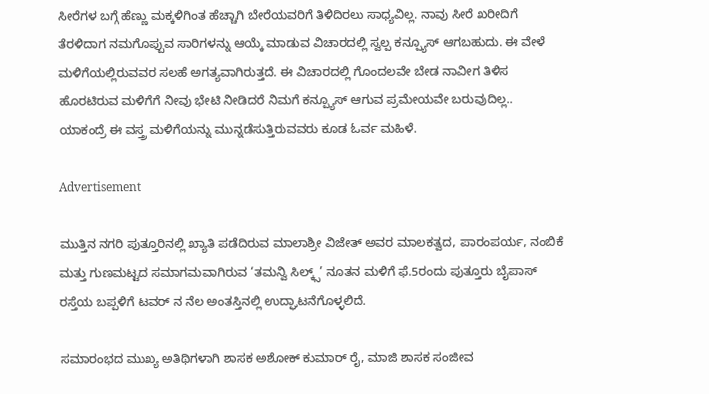ಸೀರೆಗಳ ಬಗ್ಗೆ ಹೆಣ್ಣು ಮಕ್ಕಳಿಗಿಂತ ಹೆಚ್ಚಾಗಿ ಬೇರೆಯವರಿಗೆ ತಿಳಿದಿರಲು ಸಾಧ್ಯವಿಲ್ಲ. ನಾವು ಸೀರೆ ಖರೀದಿಗೆ ತೆರಳಿದಾಗ ನಮಗೊಪ್ಪುವ ಸಾರಿಗಳನ್ನು ಆಯ್ಕೆ ಮಾಡುವ ವಿಚಾರದಲ್ಲಿ ಸ್ವಲ್ಪ ಕನ್ಪ್ಯೂಸ್‌ ಆಗಬಹುದು. ಈ ವೇಳೆ ಮಳಿಗೆಯಲ್ಲಿರುವವರ ಸಲಹೆ ಅಗತ್ಯವಾಗಿರುತ್ತದೆ. ಈ ವಿಚಾರದಲ್ಲಿ ಗೊಂದಲವೇ ಬೇಡ ನಾವೀಗ ತಿಳಿಸ ಹೊರಟಿರುವ ಮಳಿಗೆಗೆ ನೀವು ಭೇಟಿ ನೀಡಿದರೆ ನಿಮಗೆ ಕನ್ಪ್ಯೂಸ್‌ ಆಗುವ ಪ್ರಮೇಯವೇ ಬರುವುದಿಲ್ಲ.. ಯಾಕಂದ್ರೆ ಈ ವಸ್ತ್ರ ಮಳಿಗೆಯನ್ನು ಮುನ್ನಡೆಸುತ್ತಿರುವವರು ಕೂಡ ಓರ್ವ ಮಹಿಳೆ.

Advertisement

ಮುತ್ತಿನ ನಗರಿ ಪುತ್ತೂರಿನಲ್ಲಿ ಖ್ಯಾತಿ ಪಡೆದಿರುವ ಮಾಲಾಶ್ರೀ ವಿಜೇತ್ ಅವರ ಮಾಲಕತ್ವದ, ಪಾರಂಪರ್ಯ, ನಂಬಿಕೆ ಮತ್ತು ಗುಣಮಟ್ಟದ ಸಮಾಗಮವಾಗಿರುವ ‘ತಮನ್ವಿ ಸಿಲ್ಕ್ಸ್’ ನೂತನ ಮಳಿಗೆ ಫೆ.5ರಂದು ಪುತ್ತೂರು ಬೈಪಾಸ್ ರಸ್ತೆಯ ಬಪ್ಪಳಿಗೆ ಟವರ್ ನ ನೆಲ ಅಂತಸ್ತಿನಲ್ಲಿ ಉದ್ಘಾಟನೆಗೊಳ್ಳಲಿದೆ.

ಸಮಾರಂಭದ ಮುಖ್ಯ ಅತಿಥಿಗಳಾಗಿ ಶಾಸಕ ಅಶೋಕ್ ಕುಮಾರ್ ರೈ, ಮಾಜಿ ಶಾಸಕ ಸಂಜೀವ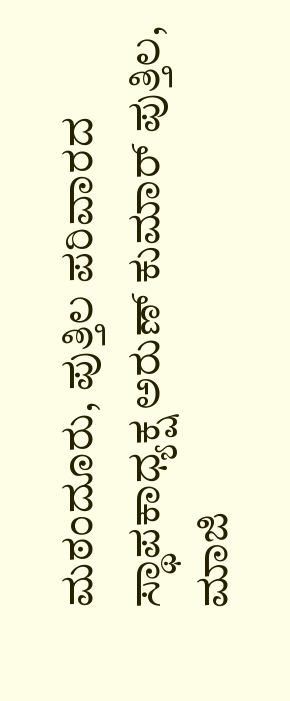ಮಠಂದೂರು, ಪುತ್ತಿಲ ಪರಿವಾರದ ಸ್ಥಾಪಕಾಧ್ಯಕ್ಷ ಅರುಣ್ ಕುಮಾರ್ ಪುತ್ತಿಲ, ಮಾಜಿ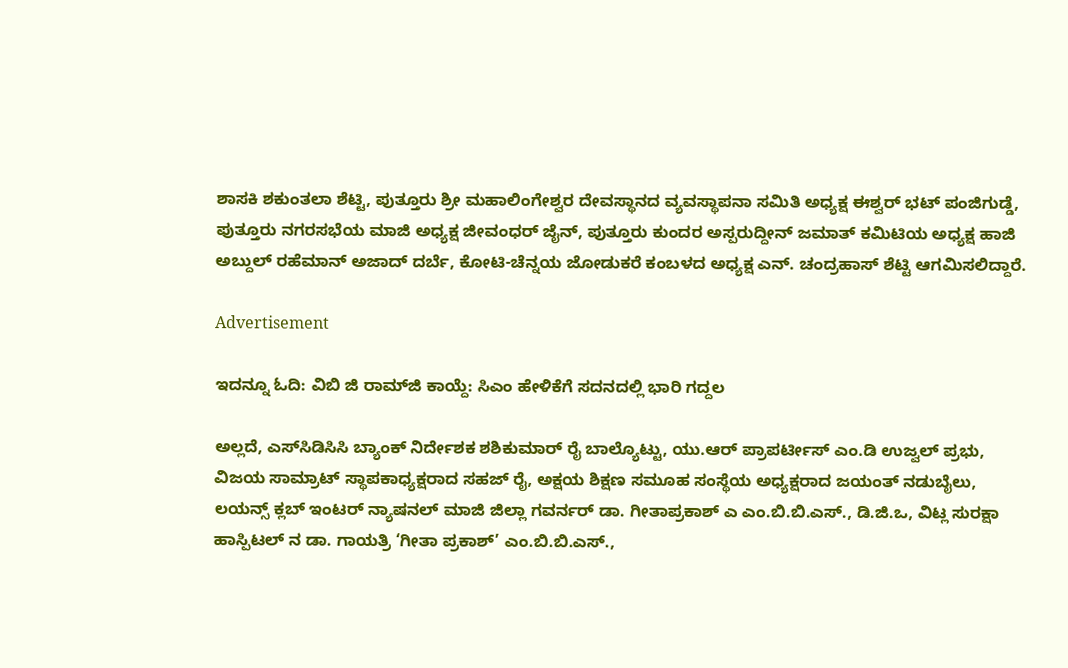ಶಾಸಕಿ ಶಕುಂತಲಾ ಶೆಟ್ಟಿ, ಪುತ್ತೂರು ಶ್ರೀ ಮಹಾಲಿಂಗೇಶ್ವರ ದೇವಸ್ಥಾನದ ವ್ಯವಸ್ಥಾಪನಾ ಸಮಿತಿ ಅಧ್ಯಕ್ಷ ಈಶ್ವರ್ ಭಟ್ ಪಂಜಿಗುಡ್ಡೆ, ಪುತ್ತೂರು ನಗರಸಭೆಯ ಮಾಜಿ ಅಧ್ಯಕ್ಷ ಜೀವಂಧರ್ ಜೈನ್, ಪುತ್ತೂರು ಕುಂದರ ಅಸ್ಪರುದ್ದೀನ್ ಜಮಾತ್ ಕಮಿಟಿಯ ಅಧ್ಯಕ್ಷ ಹಾಜಿ ಅಬ್ದುಲ್ ರಹೆಮಾನ್ ಅಜಾದ್ ದರ್ಬೆ, ಕೋಟಿ-ಚೆನ್ನಯ ಜೋಡುಕರೆ ಕಂಬಳದ ಅಧ್ಯಕ್ಷ ಎನ್. ಚಂದ್ರಹಾಸ್ ಶೆಟ್ಟಿ ಆಗಮಿಸಲಿದ್ದಾರೆ.

Advertisement

ಇದನ್ನೂ ಓದಿ: ವಿಬಿ ಜಿ ರಾಮ್‌ಜಿ ಕಾಯ್ದೆ: ಸಿಎಂ ಹೇಳಿಕೆಗೆ ಸದನದಲ್ಲಿ ಭಾರಿ ಗದ್ದಲ

ಅಲ್ಲದೆ, ಎಸ್‌ಸಿಡಿಸಿಸಿ ಬ್ಯಾಂಕ್ ನಿರ್ದೇಶಕ ಶಶಿಕುಮಾರ್ ರೈ ಬಾಲ್ಯೊಟ್ಟು, ಯು.ಆರ್ ಪ್ರಾಪರ್ಟೀಸ್ ಎಂ.ಡಿ ಉಜ್ವಲ್ ಪ್ರಭು, ವಿಜಯ ಸಾಮ್ರಾಟ್ ಸ್ಥಾಪಕಾಧ್ಯಕ್ಷರಾದ ಸಹಜ್ ರೈ, ಅಕ್ಷಯ ಶಿಕ್ಷಣ ಸಮೂಹ ಸಂಸ್ಥೆಯ ಅಧ್ಯಕ್ಷರಾದ ಜಯಂತ್ ನಡುಬೈಲು, ಲಯನ್ಸ್ ಕ್ಲಬ್ ಇಂಟರ್ ನ್ಯಾಷನಲ್ ಮಾಜಿ ಜಿಲ್ಲಾ ಗವರ್ನರ್ ಡಾ. ಗೀತಾಪ್ರಕಾಶ್ ಎ ಎಂ.ಬಿ.ಬಿ.ಎಸ್., ಡಿ.ಜಿ.ಒ, ವಿಟ್ಲ ಸುರಕ್ಷಾ ಹಾಸ್ಪಿಟಲ್ ನ ಡಾ. ಗಾಯತ್ರಿ ‘ಗೀತಾ ಪ್ರಕಾಶ್’ ಎಂ.ಬಿ.ಬಿ.ಎಸ್.,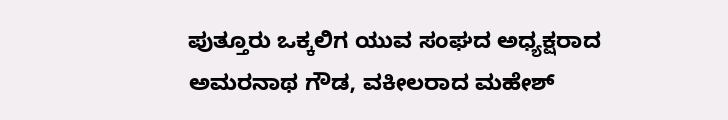ಪುತ್ತೂರು ಒಕ್ಕಲಿಗ ಯುವ ಸಂಘದ ಅಧ್ಯಕ್ಷರಾದ ಅಮರನಾಥ ಗೌಡ, ವಕೀಲರಾದ ಮಹೇಶ್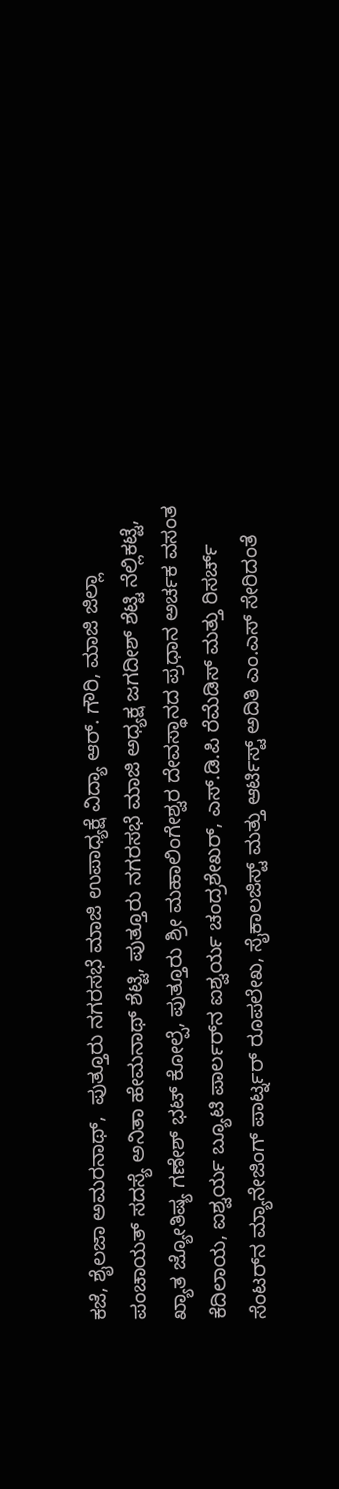ಕಜೆ, ಶೈಲಜಾ ಅಮರನಾಥ್,  ಪುತ್ತೂರು ನಗರಸಭೆ ಮಾಜಿ ಉಪಾಧ್ಯಕ್ಷೆ ವಿದ್ಯಾ ಆರ್. ಗೌರಿ, ಮಾಜಿ ಜಿಲ್ಲಾ ಪಂಚಾಯತ್ ಸದಸ್ಯೆ ಅನಿತಾ ಹೇಮನಾಥ್ ಶೆಟ್ಟಿ, ಪುತ್ತೂರು ನಗರಸಭೆ ಮಾಜಿ ಅಧ್ಯಕ್ಷ ಜಗದೀಶ್ ಶೆಟ್ಟಿ ನೆಲ್ಲಿಕಟ್ಟೆ, ಖ್ಯಾತ ಜ್ಯೋತಿಷ್ಯ ಗಣೇಶ್ ಭಟ್ ಕೋಲ್ಪೆ, ಪುತ್ತೂರು ಶ್ರೀ ಮಹಾಲಿಂಗೇಶ್ವರ ದೇವಸ್ಥಾನದ ಪ್ರಧಾನ ಅರ್ಚಕ ವಸಂತ ಕೆದಿಲಾಯ, ಐಶ್ವರ್ಯ ಬ್ಯೂಟಿ ಪಾರ್ಲರ್‌ನ ಐಶ್ವರ್ಯ ಚಂದ್ರಶೇಖರ್, ಎಸ್.ಡಿ.ಪಿ ರೆಮೆಡಿಸ್ ಮತ್ತು ರಿಸರ್ಚ್ ಸೆಂಟರ್‌ನ ಮ್ಯಾನೇಜಿಂಗ್ ಪಾರ್ಟ್ನರ್ ರೂಪಲೇಖ, ಸೈಕಾಲಜಿಸ್ಟ್ ಮತ್ತು ಆರ್ಟಿಸ್ಟ್ ಅದಿತಿ ಎಂ.ಎಸ್ ಸೇರಿದಂತೆ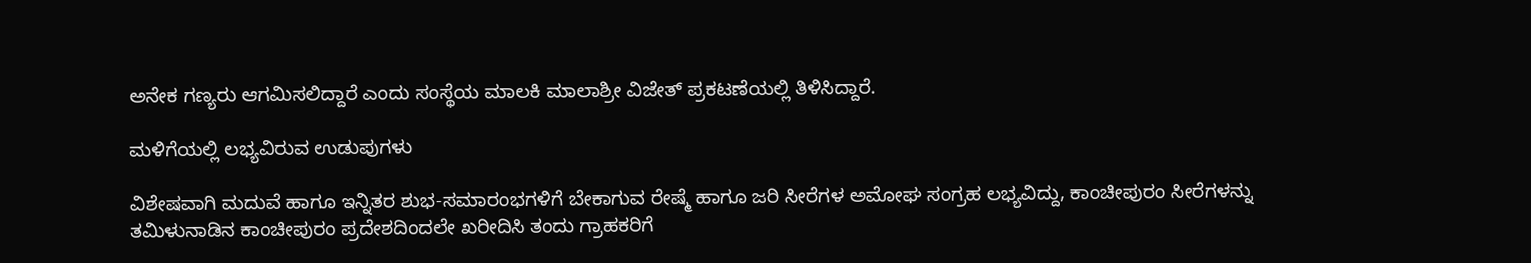ಅನೇಕ ಗಣ್ಯರು ಆಗಮಿಸಲಿದ್ದಾರೆ ಎಂದು ಸಂಸ್ಥೆಯ ಮಾಲಕಿ ಮಾಲಾಶ್ರೀ ವಿಜೇತ್ ಪ್ರಕಟಣೆಯಲ್ಲಿ ತಿಳಿಸಿದ್ದಾರೆ.

ಮಳಿಗೆಯಲ್ಲಿ ಲಭ್ಯವಿರುವ ಉಡುಪುಗಳು

ವಿಶೇಷವಾಗಿ ಮದುವೆ ಹಾಗೂ ಇನ್ನಿತರ ಶುಭ-ಸಮಾರಂಭಗಳಿಗೆ ಬೇಕಾಗುವ ರೇಷ್ಮೆ ಹಾಗೂ ಜರಿ ಸೀರೆಗಳ ಅಮೋಘ ಸಂಗ್ರಹ ಲಭ್ಯವಿದ್ದು, ಕಾಂಚೀಪುರಂ ಸೀರೆಗಳನ್ನು ತಮಿಳುನಾಡಿನ ಕಾಂಚೀಪುರಂ ಪ್ರದೇಶದಿಂದಲೇ ಖರೀದಿಸಿ ತಂದು ಗ್ರಾಹಕರಿಗೆ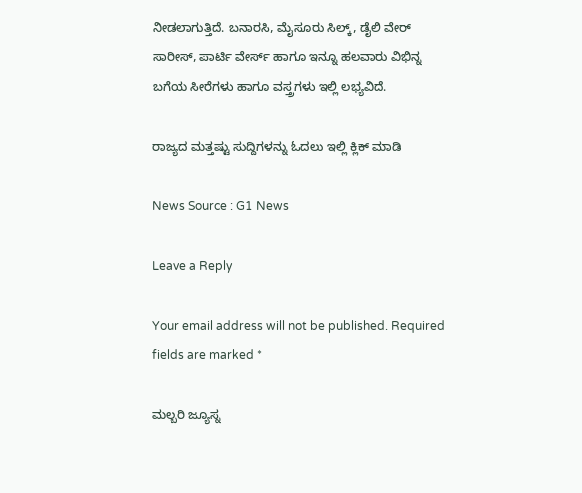ನೀಡಲಾಗುತ್ತಿದೆ. ಬನಾರಸಿ, ಮೈಸೂರು ಸಿಲ್ಕ್, ಡೈಲಿ ವೇರ್ ಸಾರೀಸ್, ಪಾರ್ಟಿ ವೇರ್ಸ್ ಹಾಗೂ ಇನ್ನೂ ಹಲವಾರು ವಿಭಿನ್ನ ಬಗೆಯ ಸೀರೆಗಳು ಹಾಗೂ ವಸ್ತ್ರಗಳು ಇಲ್ಲಿ ಲಭ್ಯವಿದೆ.

ರಾಜ್ಯದ ಮತ್ತಷ್ಟು ಸುದ್ದಿಗಳನ್ನು ಓದಲು ಇಲ್ಲಿ ಕ್ಲಿಕ್‌ ಮಾಡಿ

News Source : G1 News

Leave a Reply

Your email address will not be published. Required fields are marked *

ಮಲ್ಬರಿ ಜ್ಯೂಸ್ನ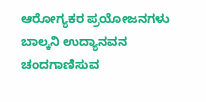ಆರೋಗ್ಯಕರ ಪ್ರಯೋಜನಗಳು ಬಾಲ್ಕನಿ ಉದ್ಯಾನವನ ಚಂದಗಾಣಿಸುವ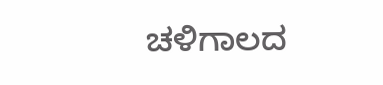ಚಳಿಗಾಲದ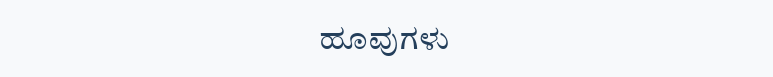ಹೂವುಗಳು